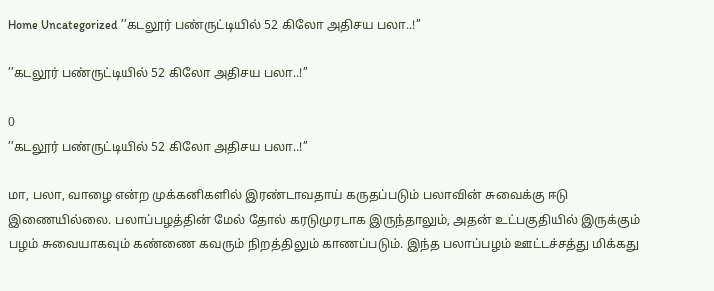Home Uncategorized ’’கடலூர் பண்ருட்டியில் 52 கிலோ அதிசய பலா..!’’

’’கடலூர் பண்ருட்டியில் 52 கிலோ அதிசய பலா..!’’

0
’’கடலூர் பண்ருட்டியில் 52 கிலோ அதிசய பலா..!’’

மா, பலா, வாழை என்ற முக்கனிகளில் இரண்டாவதாய் கருதப்படும் பலாவின் சுவைக்கு ஈடு இணையில்லை. பலாப்பழத்தின் மேல் தோல் கரடுமுரடாக இருந்தாலும், அதன் உட்பகுதியில் இருக்கும் பழம் சுவையாகவும் கண்ணை கவரும் நிறத்திலும் காணப்படும். இந்த பலாப்பழம் ஊட்டச்சத்து மிக்கது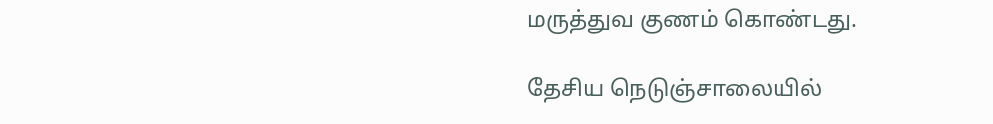மருத்துவ குணம் கொண்டது.

தேசிய நெடுஞ்சாலையில்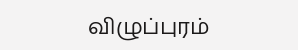விழுப்புரம்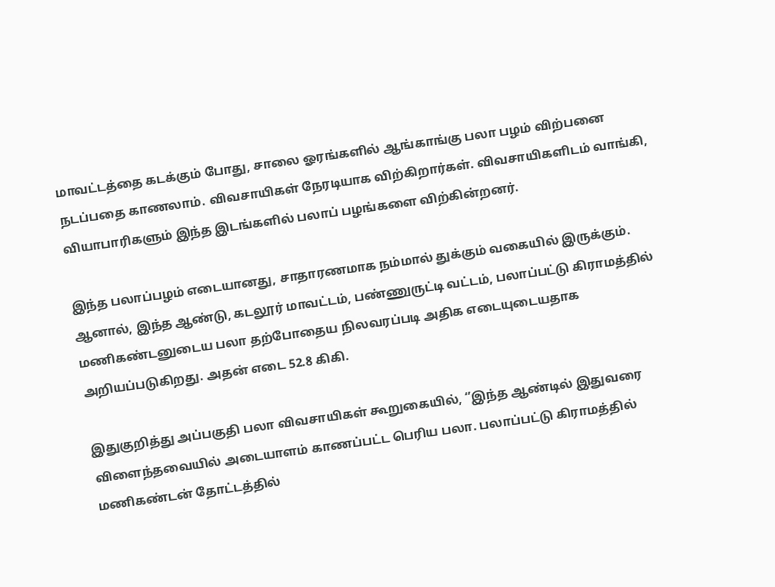மாவட்டத்தை கடக்கும் போது, சாலை ஓரங்களில் ஆங்காங்கு பலா பழம் விற்பனை நடப்பதை காணலாம். விவசாயிகள் நேரடியாக விற்கிறார்கள். விவசாயிகளிடம் வாங்கி, வியாபாரிகளும் இந்த இடங்களில் பலாப் பழங்களை விற்கின்றனர்.

இந்த பலாப்பழம் எடையானது, சாதாரணமாக நம்மால் துக்கும் வகையில் இருக்கும். ஆனால், இந்த ஆண்டு, கடலூர் மாவட்டம், பண்ணுருட்டி வட்டம், பலாப்பட்டு கிராமத்தில்  மணிகண்டனுடைய பலா தற்போதைய நிலவரப்படி அதிக எடையுடையதாக அறியப்படுகிறது. அதன் எடை 52.8 கிகி.

இதுகுறித்து அப்பகுதி பலா விவசாயிகள் கூறுகையில், ‘’இந்த ஆண்டில் இதுவரை விளைந்தவையில் அடையாளம் காணப்பட்ட பெரிய பலா. பலாப்பட்டு கிராமத்தில்  மணிகண்டன் தோட்டத்தில்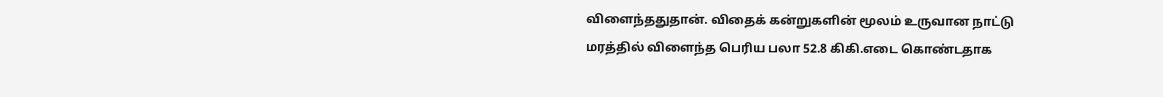விளைந்ததுதான். விதைக் கன்றுகளின் மூலம் உருவான நாட்டு மரத்தில் விளைந்த பெரிய பலா 52.8 கிகி.எடை கொண்டதாக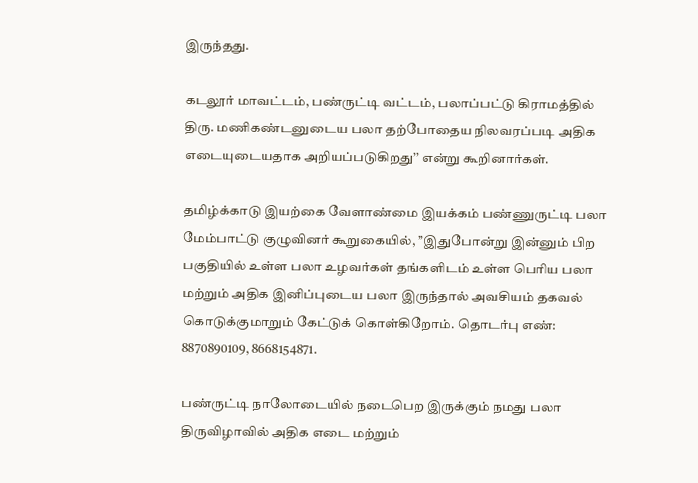இருந்தது.

கடலூர் மாவட்டம், பண்ருட்டி வட்டம், பலாப்பட்டு கிராமத்தில் திரு. மணிகண்டனுடைய பலா தற்போதைய நிலவரப்படி அதிக எடையுடையதாக அறியப்படுகிறது’’ என்று கூறினார்கள்.

தமிழ்க்காடு இயற்கை வேளாண்மை இயக்கம் பண்ணுருட்டி பலா மேம்பாட்டு குழுவினர் கூறுகையில், ’’இதுபோன்று இன்னும் பிற பகுதியில் உள்ள பலா உழவர்கள் தங்களிடம் உள்ள பெரிய பலா மற்றும் அதிக இனிப்புடைய பலா இருந்தால் அவசியம் தகவல் கொடுக்குமாறும் கேட்டுக் கொள்கிறோம். தொடர்பு எண்: 8870890109, 8668154871.

பண்ருட்டி நாலோடையில் நடைபெற இருக்கும் நமது பலா திருவிழாவில் அதிக எடை மற்றும்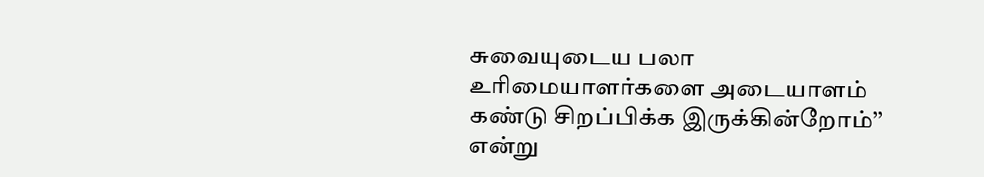சுவையுடைய பலா உரிமையாளர்களை அடையாளம் கண்டு சிறப்பிக்க இருக்கின்றோம்’’ என்று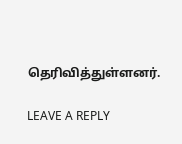தெரிவித்துள்ளனர்.

LEAVE A REPLY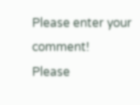Please enter your comment!
Please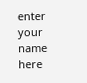enter your name here